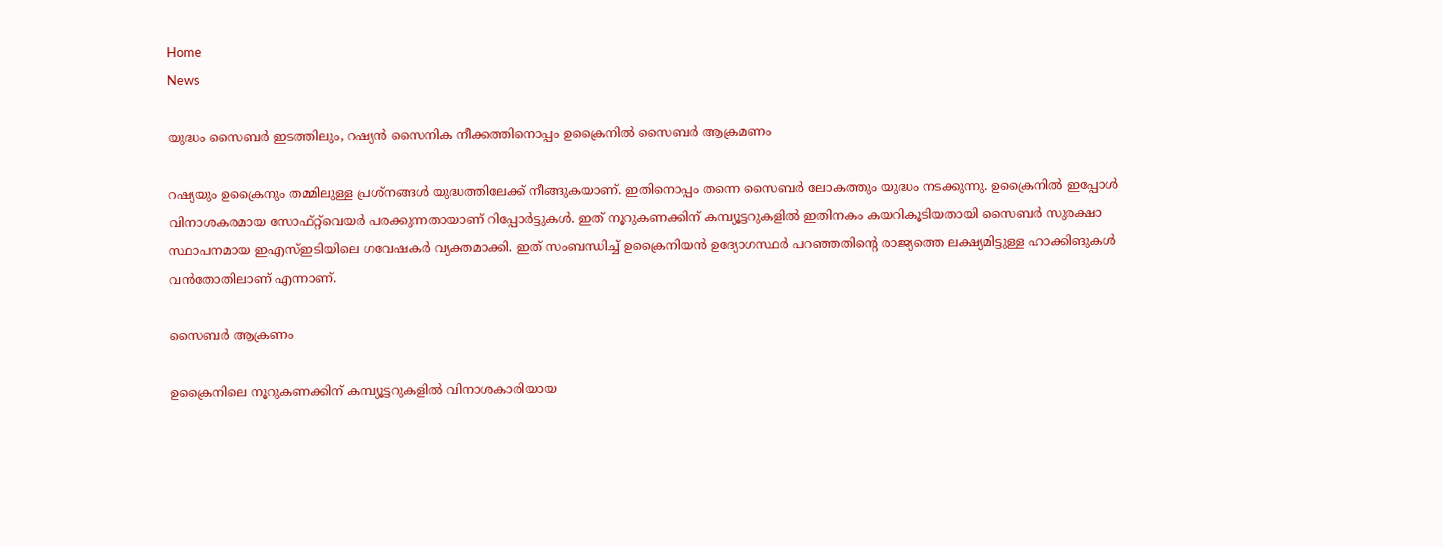Home
News

യുദ്ധം സൈബർ ഇടത്തിലും, റഷ്യൻ സൈനിക നീക്കത്തിനൊപ്പം ഉക്രൈനിൽ സൈബർ ആക്രമണം

റഷ്യയും ഉക്രൈനും തമ്മിലുള്ള പ്രശ്നങ്ങൾ യുദ്ധത്തിലേക്ക് നീങ്ങുകയാണ്. ഇതിനൊപ്പം തന്നെ സൈബർ ലോകത്തും യുദ്ധം നടക്കുന്നു. ഉക്രൈനിൽ ഇപ്പോൾ വിനാശകരമായ സോഫ്റ്റ്‌വെയർ പരക്കുന്നതായാണ് റിപ്പോർട്ടുകൾ. ഇത് നൂറുകണക്കിന് കമ്പ്യൂട്ടറുകളിൽ ഇതിനകം കയറികൂടിയതായി സൈബർ സുരക്ഷാ സ്ഥാപനമായ ഇഎസ്ഇടിയിലെ ഗവേഷകർ വ്യക്തമാക്കി. ഇത് സംബന്ധിച്ച് ഉക്രൈനിയൻ ഉദ്യോഗസ്ഥർ പറഞ്ഞതിന്റെ രാജ്യത്തെ ലക്ഷ്യമിട്ടുള്ള ഹാക്കിങുകൾ വൻതോതിലാണ് എന്നാണ്.

സൈബർ ആക്രണം

ഉക്രൈനിലെ നൂറുകണക്കിന് കമ്പ്യൂട്ടറുകളിൽ വിനാശകാരിയായ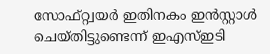സോഫ്റ്റ്വയർ ഇതിനകം ഇൻസ്റ്റാൾ ചെയ്തിട്ടുണ്ടെന്ന് ഇഎസ്ഇടി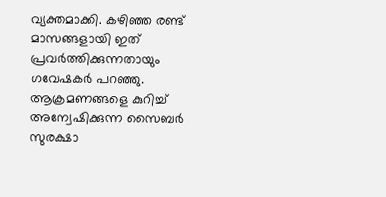വ്യക്തമാക്കി. കഴിഞ്ഞ രണ്ട് മാസങ്ങളായി ഇത് പ്രവർത്തിക്കുന്നതായും ഗവേഷകർ പറഞ്ഞു. ആക്രമണങ്ങളെ കുറിച്ച് അന്വേഷിക്കുന്ന സൈബർ സുരക്ഷാ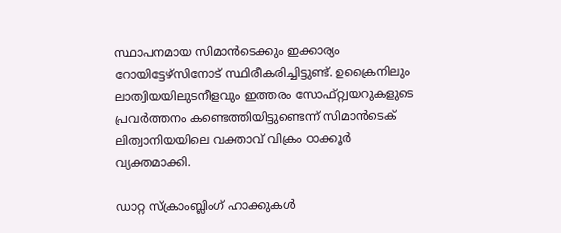സ്ഥാപനമായ സിമാൻടെക്കും ഇക്കാര്യം റോയിട്ടേഴ്സിനോട് സ്ഥിരീകരിച്ചിട്ടുണ്ട്. ഉക്രൈനിലും ലാത്വിയയിലുടനീളവും ഇത്തരം സോഫ്റ്റ്വയറുകളുടെ പ്രവർത്തനം കണ്ടെത്തിയിട്ടുണ്ടെന്ന് സിമാൻടെക് ലിത്വാനിയയിലെ വക്താവ് വിക്രം ഠാക്കൂർ വ്യക്തമാക്കി.

ഡാറ്റ സ്‌ക്രാംബ്ലിംഗ് ഹാക്കുകൾ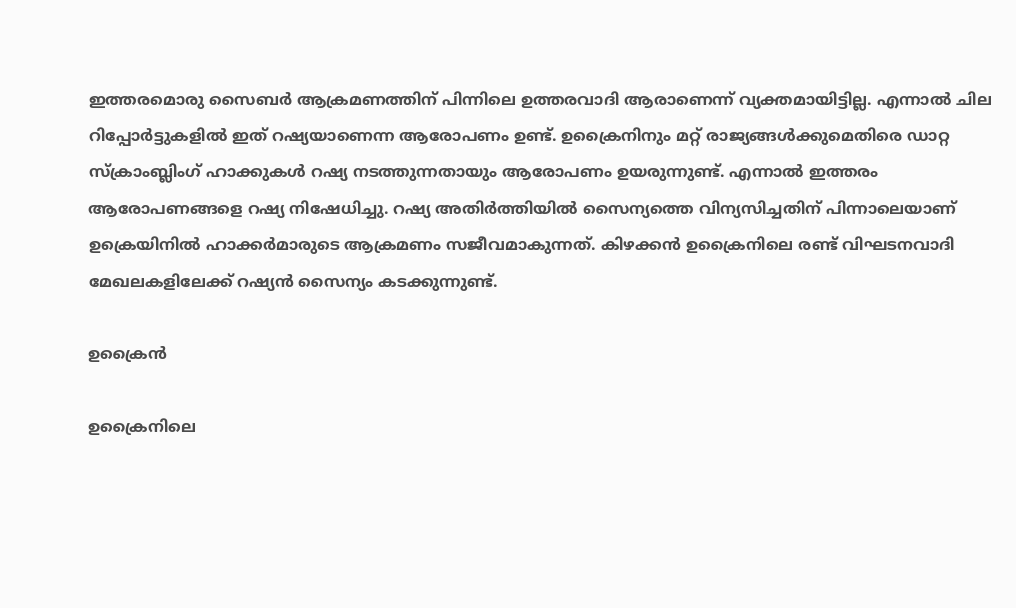ഇത്തരമൊരു സൈബർ ആക്രമണത്തിന് പിന്നിലെ ഉത്തരവാദി ആരാണെന്ന് വ്യക്തമായിട്ടില്ല. എന്നാൽ ചില റിപ്പോർട്ടുകളിൽ ഇത് റഷ്യയാണെന്ന ആരോപണം ഉണ്ട്. ഉക്രൈനിനും മറ്റ് രാജ്യങ്ങൾക്കുമെതിരെ ഡാറ്റ സ്‌ക്രാംബ്ലിംഗ് ഹാക്കുകൾ റഷ്യ നടത്തുന്നതായും ആരോപണം ഉയരുന്നുണ്ട്. എന്നാൽ ഇത്തരം ആരോപണങ്ങളെ റഷ്യ നിഷേധിച്ചു. റഷ്യ അതിർത്തിയിൽ സൈന്യത്തെ വിന്യസിച്ചതിന് പിന്നാലെയാണ് ഉക്രെയിനിൽ ഹാക്കർമാരുടെ ആക്രമണം സജീവമാകുന്നത്. കിഴക്കൻ ഉക്രൈനിലെ രണ്ട് വിഘടനവാദി മേഖലകളിലേക്ക് റഷ്യൻ സൈന്യം കടക്കുന്നുണ്ട്.

ഉക്രൈൻ

ഉക്രൈനിലെ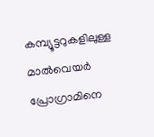കമ്പ്യൂട്ടറുകളിലുള്ള മാൽവെയർ പ്രോഗ്രാമിനെ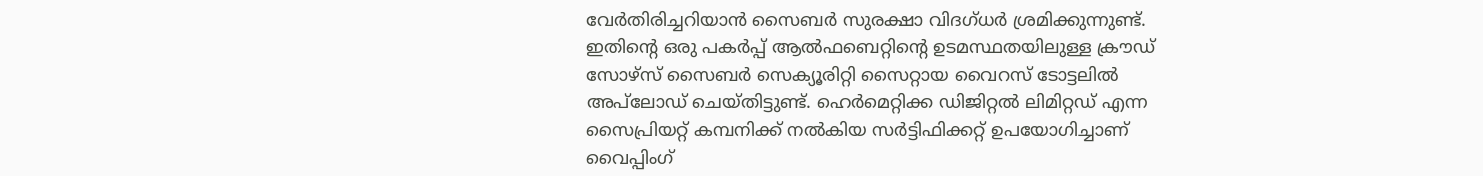വേർതിരിച്ചറിയാൻ സൈബർ സുരക്ഷാ വിദഗ്ധർ ശ്രമിക്കുന്നുണ്ട്. ഇതിന്റെ ഒരു പകർപ്പ് ആൽഫബെറ്റിന്റെ ഉടമസ്ഥതയിലുള്ള ക്രൗഡ് സോഴ്‌സ് സൈബർ സെക്യൂരിറ്റി സൈറ്റായ വൈറസ് ടോട്ടലിൽ അപ്‌ലോഡ് ചെയ്തിട്ടുണ്ട്. ഹെർമെറ്റിക്ക ഡിജിറ്റൽ ലിമിറ്റഡ് എന്ന സൈപ്രിയറ്റ് കമ്പനിക്ക് നൽകിയ സർട്ടിഫിക്കറ്റ് ഉപയോഗിച്ചാണ് വൈപ്പിംഗ്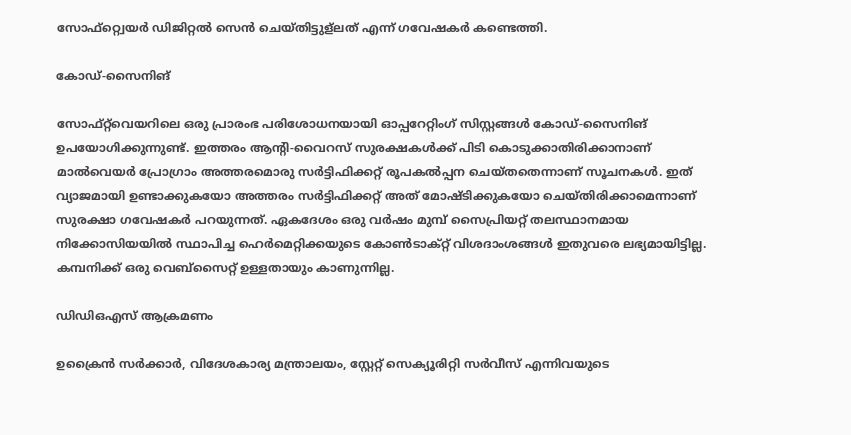സോഫ്റ്റ്വെയർ ഡിജിറ്റൽ സെൻ ചെയ്തിട്ടുള്ലത് എന്ന് ഗവേഷകർ കണ്ടെത്തി.

കോഡ്-സൈനിങ്

സോഫ്‌റ്റ്‌വെയറിലെ ഒരു പ്രാരംഭ പരിശോധനയായി ഓപ്പറേറ്റിംഗ് സിസ്റ്റങ്ങൾ കോഡ്-സൈനിങ് ഉപയോഗിക്കുന്നുണ്ട്. ഇത്തരം ആന്റി-വൈറസ് സുരക്ഷകൾക്ക് പിടി കൊടുക്കാതിരിക്കാനാണ് മാൽവെയർ പ്രോഗ്രാം അത്തരമൊരു സർട്ടിഫിക്കറ്റ് രൂപകൽപ്പന ചെയ്‌തതെന്നാണ് സൂചനകൾ. ഇത് വ്യാജമായി ഉണ്ടാക്കുകയോ അത്തരം സർട്ടിഫിക്കറ്റ് അത് മോഷ്ടിക്കുകയോ ചെയ്തിരിക്കാമെന്നാണ് സുരക്ഷാ ഗവേഷകർ പറയുന്നത്. ഏകദേശം ഒരു വർഷം മുമ്പ് സൈപ്രിയറ്റ് തലസ്ഥാനമായ നിക്കോസിയയിൽ സ്ഥാപിച്ച ഹെർമെറ്റിക്കയുടെ കോൺടാക്റ്റ് വിശദാംശങ്ങൾ ഇതുവരെ ലഭ്യമായിട്ടില്ല. കമ്പനിക്ക് ഒരു വെബ്‌സൈറ്റ് ഉള്ളതായും കാണുന്നില്ല.

ഡിഡിഒഎസ് ആക്രമണം

ഉക്രൈൻ സർക്കാർ, വിദേശകാര്യ മന്ത്രാലയം, സ്റ്റേറ്റ് സെക്യൂരിറ്റി സർവീസ് എന്നിവയുടെ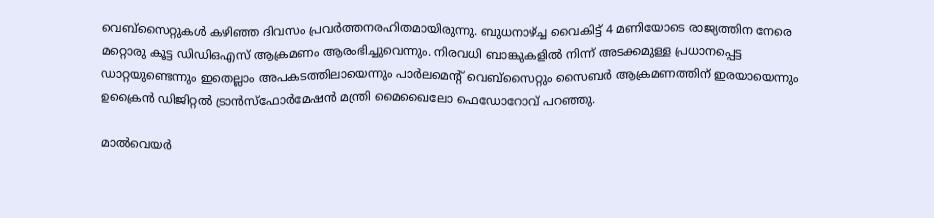വെബ്‌സൈറ്റുകൾ കഴിഞ്ഞ ദിവസം പ്രവർത്തനരഹിതമായിരുന്നു. ബുധനാഴ്ച്ച വൈകിട്ട് 4 മണിയോടെ രാജ്യത്തിന നേരെ മറ്റൊരു കൂട്ട ഡിഡിഒഎസ് ആക്രമണം ആരംഭിച്ചുവെന്നും. നിരവധി ബാങ്കുകളിൽ നിന്ന് അടക്കമുള്ള പ്രധാനപ്പെട്ട ഡാറ്റയുണ്ടെന്നും ഇതെല്ലാം അപകടത്തിലായെന്നും പാർലമെന്റ് വെബ്‌സൈറ്റും സൈബർ ആക്രമണത്തിന് ഇരയായെന്നും ഉക്രൈൻ ഡിജിറ്റൽ ട്രാൻസ്‌ഫോർമേഷൻ മന്ത്രി മൈഖൈലോ ഫെഡോറോവ് പറഞ്ഞു.

മാൽവെയർ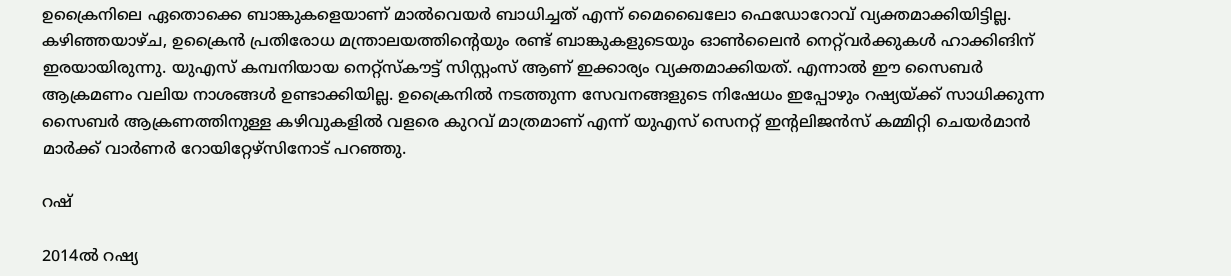ഉക്രൈനിലെ ഏതൊക്കെ ബാങ്കുകളെയാണ് മാൽവെയർ ബാധിച്ചത് എന്ന് മൈഖൈലോ ഫെഡോറോവ് വ്യക്തമാക്കിയിട്ടില്ല. കഴിഞ്ഞയാഴ്ച, ഉക്രൈൻ പ്രതിരോധ മന്ത്രാലയത്തിന്റെയും രണ്ട് ബാങ്കുകളുടെയും ഓൺലൈൻ നെറ്റ്‌വർക്കുകൾ ഹാക്കിങിന് ഇരയായിരുന്നു. യുഎസ് കമ്പനിയായ നെറ്റ്‌സ്‌കൗട്ട് സിസ്റ്റംസ് ആണ് ഇക്കാര്യം വ്യക്തമാക്കിയത്. എന്നാൽ ഈ സൈബർ ആക്രമണം വലിയ നാശങ്ങൾ ഉണ്ടാക്കിയില്ല. ഉക്രൈനിൽ നടത്തുന്ന സേവനങ്ങളുടെ നിഷേധം ഇപ്പോഴും റഷ്യയ്ക്ക് സാധിക്കുന്ന സൈബർ ആക്രണത്തിനുള്ള കഴിവുകളിൽ വളരെ കുറവ് മാത്രമാണ് എന്ന് യുഎസ് സെനറ്റ് ഇന്റലിജൻസ് കമ്മിറ്റി ചെയർമാൻ മാർക്ക് വാർണർ റോയിറ്റേഴ്സിനോട് പറഞ്ഞു.

റഷ്

2014ൽ റഷ്യ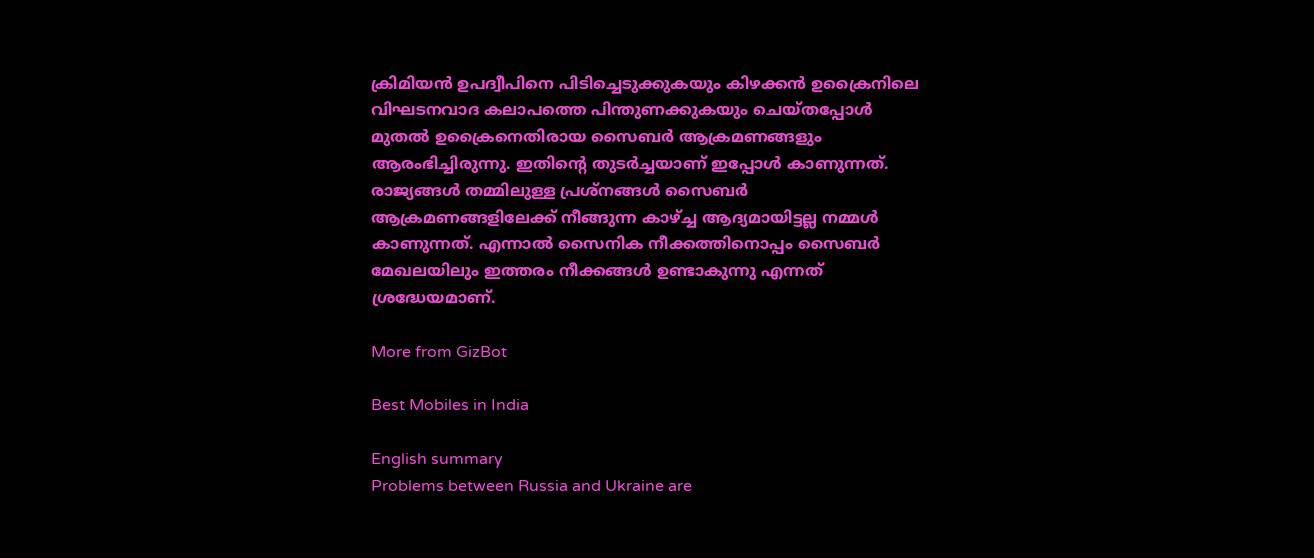ക്രിമിയൻ ഉപദ്വീപിനെ പിടിച്ചെടുക്കുകയും കിഴക്കൻ ഉക്രൈനിലെ വിഘടനവാദ കലാപത്തെ പിന്തുണക്കുകയും ചെയ്‌തപ്പോൾ മുതൽ ഉക്രൈനെതിരായ സൈബർ ആക്രമണങ്ങളും ആരംഭിച്ചിരുന്നു. ഇതിന്റെ തുടർച്ചയാണ് ഇപ്പോൾ കാണുന്നത്. രാജ്യങ്ങൾ തമ്മിലുള്ള പ്രശ്നങ്ങൾ സൈബർ ആക്രമണങ്ങളിലേക്ക് നീങ്ങുന്ന കാഴ്ച്ച ആദ്യമായിട്ടല്ല നമ്മൾ കാണുന്നത്. എന്നാൽ സൈനിക നീക്കത്തിനൊപ്പം സൈബർ മേഖലയിലും ഇത്തരം നീക്കങ്ങൾ ഉണ്ടാകുന്നു എന്നത് ശ്രദ്ധേയമാണ്.

More from GizBot

Best Mobiles in India

English summary
Problems between Russia and Ukraine are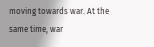moving towards war. At the same time, war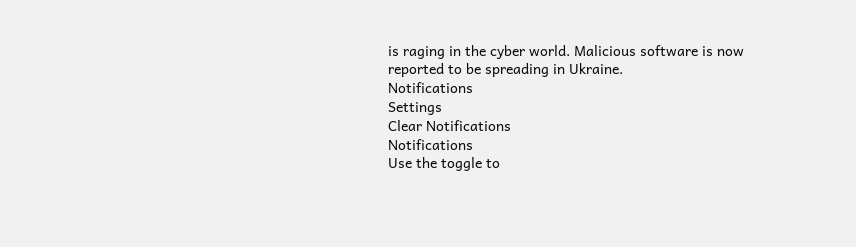is raging in the cyber world. Malicious software is now reported to be spreading in Ukraine.
Notifications
Settings
Clear Notifications
Notifications
Use the toggle to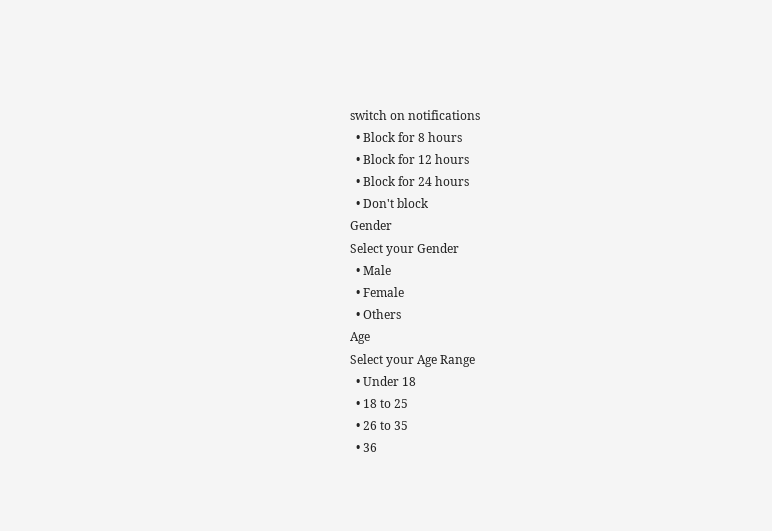switch on notifications
  • Block for 8 hours
  • Block for 12 hours
  • Block for 24 hours
  • Don't block
Gender
Select your Gender
  • Male
  • Female
  • Others
Age
Select your Age Range
  • Under 18
  • 18 to 25
  • 26 to 35
  • 36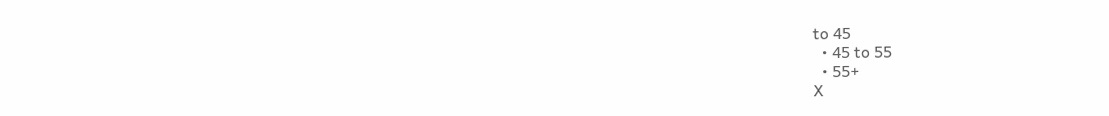to 45
  • 45 to 55
  • 55+
X